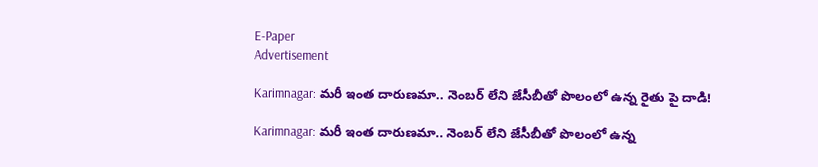E-Paper
Advertisement

Karimnagar: మరీ ఇంత దారుణమా.. నెంబర్ లేని జేసీబీతో పొలంలో ఉన్న రైతు పై దాడి!

Karimnagar: మరీ ఇంత దారుణమా.. నెంబర్ లేని జేసీబీతో పొలంలో ఉన్న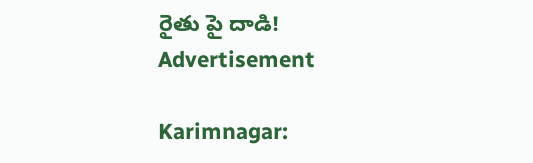రైతు పై దాడి!
Advertisement

Karimnagar: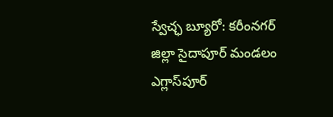స్వేచ్ఛ బ్యూరో: కరీంనగర్ జిల్లా సైదాపూర్ మండలం ఎగ్లాస్‌పూర్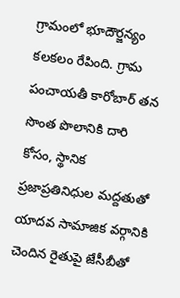గ్రామంలో భూదౌర్జన్యం కలకలం రేపింది. గ్రామ పంచాయతీ కారోబార్ తన సొంత పొలానికి దారి కోసం, స్థానిక ప్రజాప్రతినిధుల మద్దతుతో యాదవ సామాజిక వర్గానికి చెందిన రైతుపై జేసీబీతో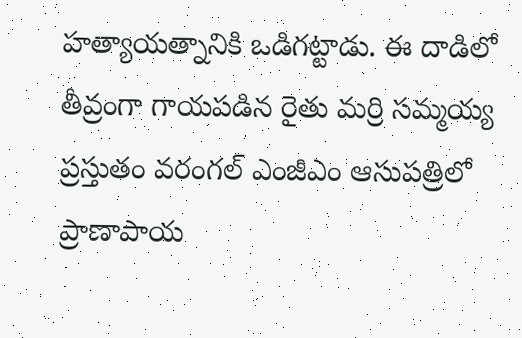హత్యాయత్నానికి ఒడిగట్టాడు. ఈ దాడిలో తీవ్రంగా గాయపడిన రైతు మర్రి సమ్మయ్య ప్రస్తుతం వరంగల్ ఎంజీఎం ఆసుపత్రిలో ప్రాణాపాయ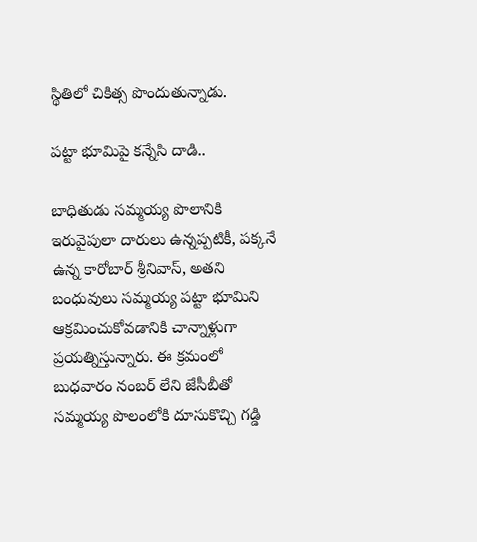స్థితిలో చికిత్స పొందుతున్నాడు.

పట్టా భూమిపై కన్నేసి దాడి..

బాధితుడు సమ్మయ్య పొలానికి ఇరువైపులా దారులు ఉన్నప్పటికీ, పక్కనే ఉన్న కారోబార్ శ్రీనివాస్, అతని బంధువులు సమ్మయ్య పట్టా భూమిని ఆక్రమించుకోవడానికి చాన్నాళ్లుగా ప్రయత్నిస్తున్నారు. ఈ క్రమంలో బుధవారం నంబర్ లేని జేసీబీతో సమ్మయ్య పొలంలోకి దూసుకొచ్చి గడ్డి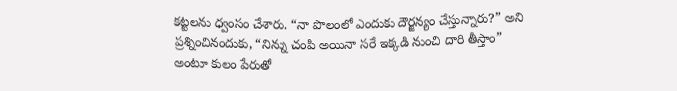కట్టలను ధ్వంసం చేశారు. “నా పొలంలో ఎందుకు దౌర్జన్యం చేస్తున్నారు?” అని ప్రశ్నించినందుకు, “నిన్ను చంపి అయినా సరే ఇక్కడి నుంచి దారి తీస్తాం” అంటూ కులం పేరుతో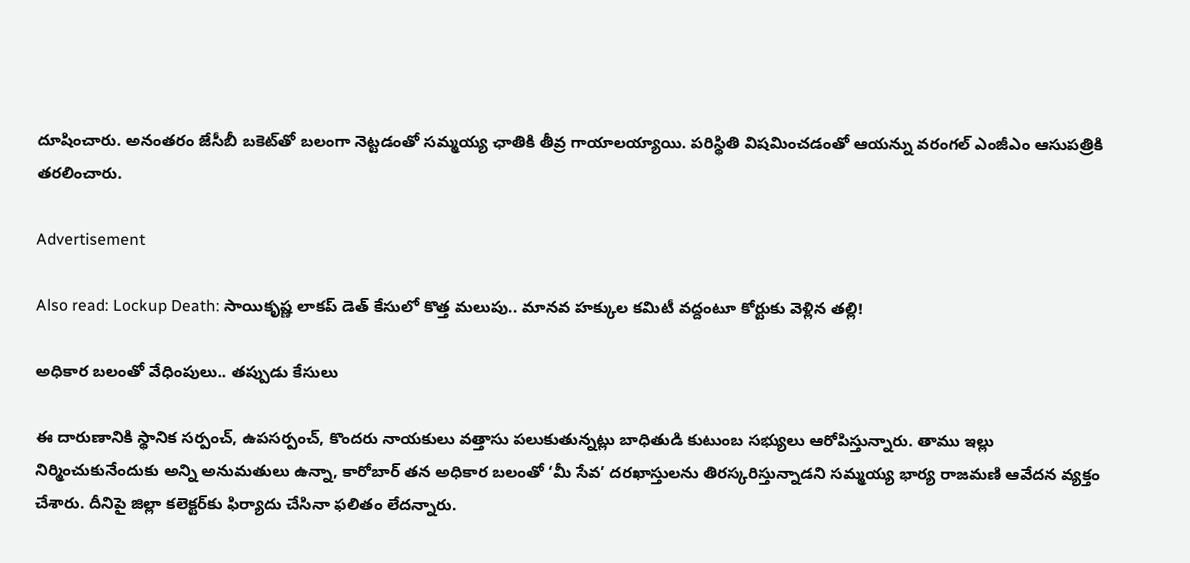దూషించారు. అనంతరం జేసీబీ బకెట్‌తో బలంగా నెట్టడంతో సమ్మయ్య ఛాతికి తీవ్ర గాయాలయ్యాయి. పరిస్థితి విషమించడంతో ఆయన్ను వరంగల్ ఎంజీఎం ఆసుపత్రికి తరలించారు.

Advertisement

Also read: Lockup Death: సాయికృష్ణ లాకప్ డెత్ కేసులో కొత్త మలుపు.. మానవ హక్కుల కమిటీ వద్దంటూ కోర్టుకు వెళ్లిన తల్లి!

అధికార బలంతో వేధింపులు.. తప్పుడు కేసులు

ఈ దారుణానికి స్థానిక సర్పంచ్, ఉపసర్పంచ్, కొందరు నాయకులు వత్తాసు పలుకుతున్నట్లు బాధితుడి కుటుంబ సభ్యులు ఆరోపిస్తున్నారు. తాము ఇల్లు నిర్మించుకునేందుకు అన్ని అనుమతులు ఉన్నా, కారోబార్ తన అధికార బలంతో ‘మీ సేవ’ దరఖాస్తులను తిరస్కరిస్తున్నాడని సమ్మయ్య భార్య రాజమణి ఆవేదన వ్యక్తం చేశారు. దీనిపై జిల్లా కలెక్టర్‌కు ఫిర్యాదు చేసినా ఫలితం లేదన్నారు.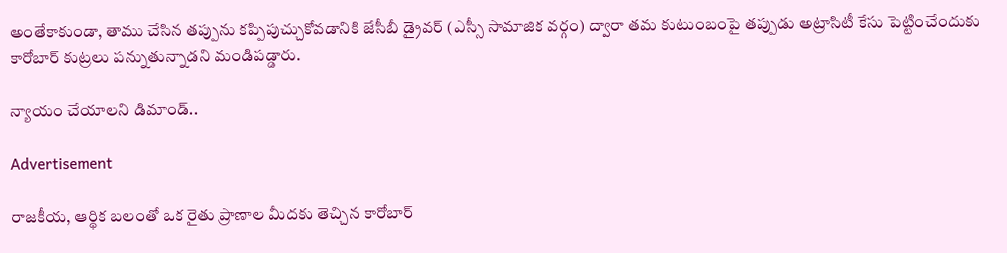అంతేకాకుండా, తాము చేసిన తప్పును కప్పిపుచ్చుకోవడానికి జేసీబీ డ్రైవర్ (ఎస్సీ సామాజిక వర్గం) ద్వారా తమ కుటుంబంపై తప్పుడు అట్రాసిటీ కేసు పెట్టించేందుకు కారోబార్ కుట్రలు పన్నుతున్నాడని మండిపడ్డారు.

న్యాయం చేయాలని డిమాండ్..

Advertisement

రాజకీయ, ఆర్థిక బలంతో ఒక రైతు ప్రాణాల మీదకు తెచ్చిన కారోబార్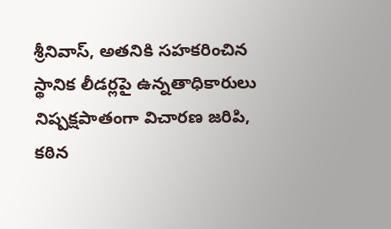శ్రీనివాస్, అతనికి సహకరించిన స్థానిక లీడర్లపై ఉన్నతాధికారులు నిష్పక్షపాతంగా విచారణ జరిపి, కఠిన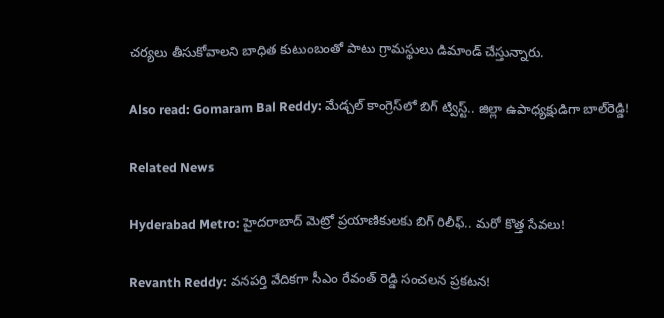చర్యలు తీసుకోవాలని బాధిత కుటుంబంతో పాటు గ్రామస్థులు డిమాండ్ చేస్తున్నారు.

Also read: Gomaram Bal Reddy: మేడ్చల్ కాంగ్రెస్‌లో బిగ్ ట్విస్ట్.. జిల్లా ఉపాధ్యక్షుడిగా బాల్‌రెడ్డి!

Related News

Hyderabad Metro: హైదరాబాద్ మెట్రో ప్రయాణికులకు బిగ్ రిలీఫ్.. మరో కొత్త సేవలు!

Revanth Reddy: వనపర్తి వేదికగా సీఎం రేవంత్ రెడ్డి సంచలన ప్రకటన!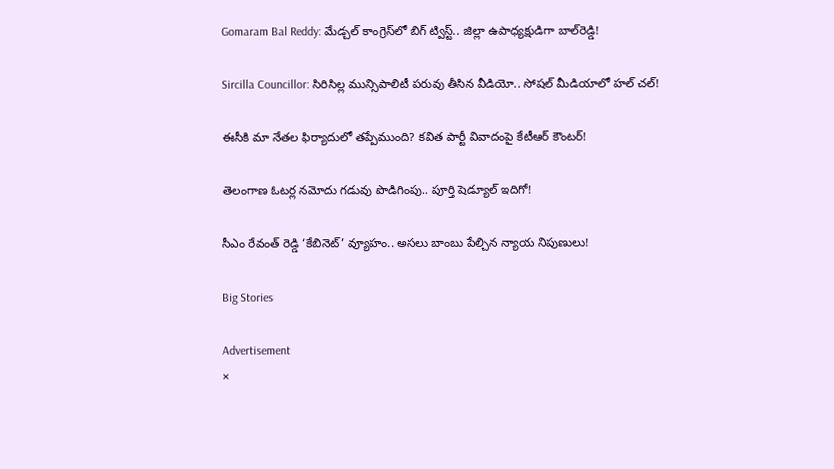Gomaram Bal Reddy: మేడ్చల్ కాంగ్రెస్‌లో బిగ్ ట్విస్ట్.. జిల్లా ఉపాధ్యక్షుడిగా బాల్‌రెడ్డి!

Sircilla Councillor: సిరిసిల్ల మున్సిపాలిటీ పరువు తీసిన వీడియో.. సోషల్ మీడియాలో హల్ చల్!

ఈసీకి మా నేతల ఫిర్యాదులో తప్పేముంది? కవిత పార్టీ వివాదంపై కేటీఆర్ కౌంటర్!

తెలంగాణ ఓటర్ల నమోదు గడువు పొడిగింపు.. పూర్తి షెడ్యూల్ ఇదిగో!

సీఎం రేవంత్ రెడ్డి ‘కేబినెట్’ వ్యూహం.. అసలు బాంబు పేల్చిన న్యాయ నిపుణులు!

Big Stories

Advertisement
×